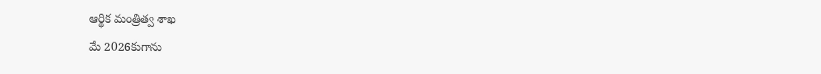ఆర్థిక మంత్రిత్వ శాఖ
మే 2026కుగాను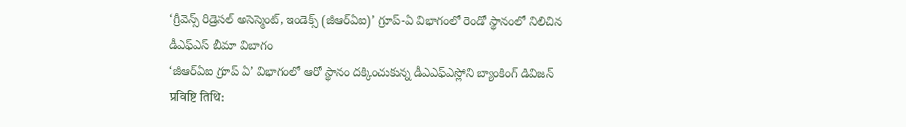‘గ్రీవెన్స్ రిడ్రెసల్ అసెస్మెంట్, ఇండెక్స్ (జీఆర్ఏఐ)’ గ్రూప్-ఏ విభాగంలో రెండో స్థానంలో నిలిచిన డీఎఫ్ఎస్ బీమా విబాగం
‘జీఆర్ఏఐ గ్రూప్ ఏ’ విభాగంలో ఆరో స్థానం దక్కించుకున్న డీఎఎఫ్ఎస్లోని బ్యాంకింగ్ డివిజన్
प्रविष्टि तिथि: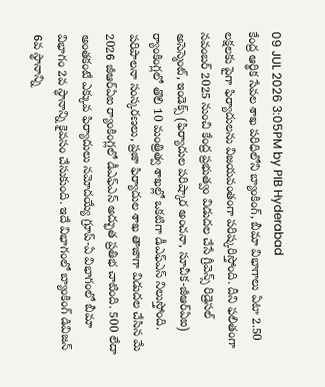09 JUL 2026 3:05PM by PIB Hyderabad
కేంద్ర ఆర్థిక సేవల శాఖ పరిధిలోని బ్యాంకింగ్, బీమా విభాగాలు ఏటా 2.50 లక్షలకు పైగా ఫిర్యాదులను విజయవంతంగా పరిష్కరిస్తోంది. దీని ఫలితంగా నవంబర్ 2025 నుంచి కేంద్ర ప్రభుత్వం విడుదల చేసే గ్రీవెన్స్ రిడ్రెసల్ అసెస్మెంట్, ఇండెక్స్ (ఫిర్యాదుల పరిష్కార అంచనా, సూచీక-జీఆర్ఏఐ) ర్యాంకింగ్లలో తొలి 10 మంత్రిత్వ శాఖల్లో ఒకటిగా డీఎఫ్ఎస్ నిలుస్తోంది. పరిపాలనా సంస్కరణలు, ప్రజా ఫిర్యాదుల శాఖ తాజాగా విడుదల చేసిన మే 2026 జీఆర్ఏఐ ర్యాంకింగ్లలో డీఎఫ్ఎస్ అద్భుత ప్రతిభ చాటింది. 500 లేదా అంతకంటే ఎక్కువ ఫిర్యాదులు నమోదయ్యే గ్రూప్-ఏ విభాగంలో బీమా విభాగం 2వ స్థానాన్ని కైవసం చేసుకుంది. ఇదే విభాగంలో బ్యాంకింగ్ డివిజన్ 6వ స్థానాన్ని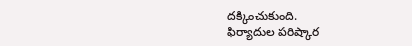దక్కించుకుంది.
ఫిర్యాదుల పరిష్కార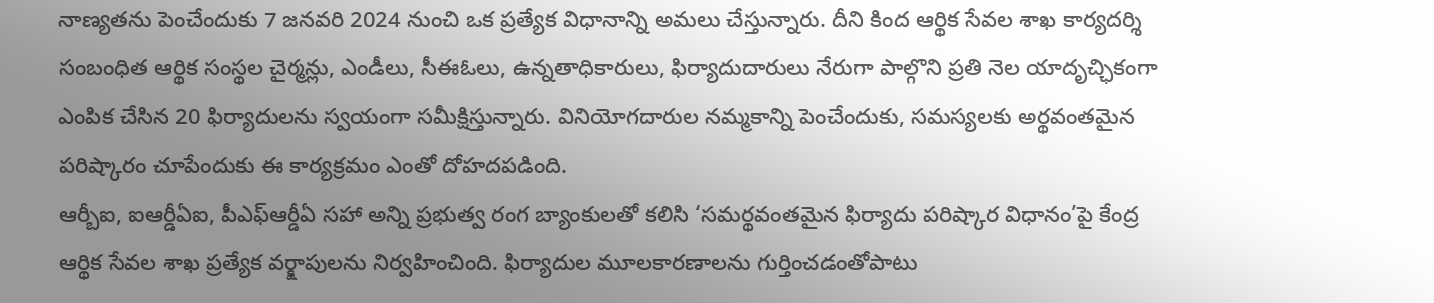నాణ్యతను పెంచేందుకు 7 జనవరి 2024 నుంచి ఒక ప్రత్యేక విధానాన్ని అమలు చేస్తున్నారు. దీని కింద ఆర్థిక సేవల శాఖ కార్యదర్శి సంబంధిత ఆర్థిక సంస్థల చైర్మన్లు, ఎండీలు, సీఈఓలు, ఉన్నతాధికారులు, ఫిర్యాదుదారులు నేరుగా పాల్గొని ప్రతి నెల యాదృచ్ఛికంగా ఎంపిక చేసిన 20 ఫిర్యాదులను స్వయంగా సమీక్షిస్తున్నారు. వినియోగదారుల నమ్మకాన్ని పెంచేందుకు, సమస్యలకు అర్థవంతమైన పరిష్కారం చూపేందుకు ఈ కార్యక్రమం ఎంతో దోహదపడింది.
ఆర్బీఐ, ఐఆర్డీఏఐ, పీఎఫ్ఆర్డీఏ సహా అన్ని ప్రభుత్వ రంగ బ్యాంకులతో కలిసి ‘సమర్థవంతమైన ఫిర్యాదు పరిష్కార విధానం’పై కేంద్ర ఆర్థిక సేవల శాఖ ప్రత్యేక వర్క్షాపులను నిర్వహించింది. ఫిర్యాదుల మూలకారణాలను గుర్తించడంతోపాటు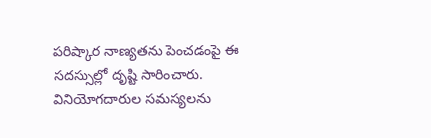పరిష్కార నాణ్యతను పెంచడంపై ఈ సదస్సుల్లో దృష్టి సారించారు. వినియోగదారుల సమస్యలను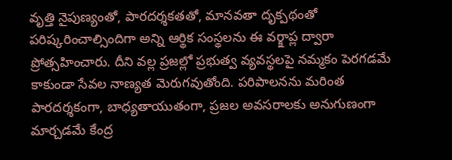వృత్తి నైపుణ్యంతో, పారదర్శకతతో, మానవతా దృక్పథంతో పరిష్కరించాల్సిందిగా అన్ని ఆర్థిక సంస్థలను ఈ వర్క్షాప్ల ద్వారా ప్రోత్సహించారు. దీని వల్ల ప్రజల్లో ప్రభుత్వ వ్యవస్థలపై నమ్మకం పెరగడమే కాకుండా సేవల నాణ్యత మెరుగవుతోంది. పరిపాలనను మరింత పారదర్శకంగా, బాధ్యతాయుతంగా, ప్రజల అవసరాలకు అనుగుణంగా మార్చడమే కేంద్ర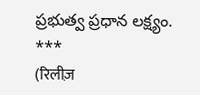ప్రభుత్వ ప్రధాన లక్ష్యం.
***
(रिलीज़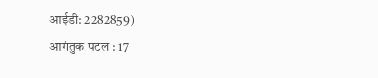आईडी: 2282859)
आगंतुक पटल : 17